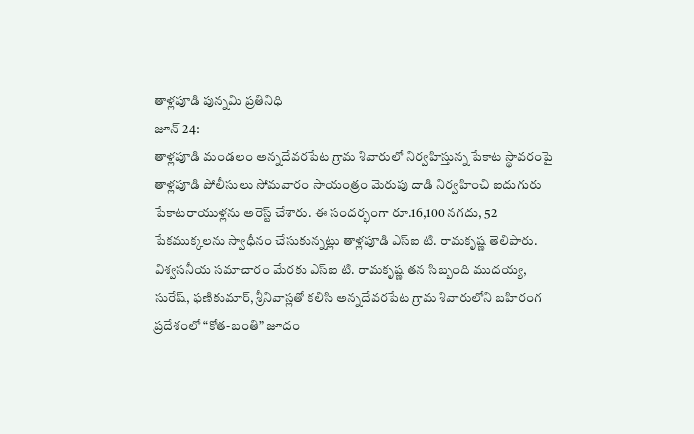తాళ్లపూడి పున్నమి ప్రతినిధి
జూన్ 24:
తాళ్లపూడి మండలం అన్నదేవరపేట గ్రామ శివారులో నిర్వహిస్తున్న పేకాట స్థావరంపై తాళ్లపూడి పోలీసులు సోమవారం సాయంత్రం మెరుపు దాడి నిర్వహించి ఐదుగురు పేకాటరాయుళ్లను అరెస్ట్ చేశారు. ఈ సందర్భంగా రూ.16,100 నగదు, 52 పేకముక్కలను స్వాధీనం చేసుకున్నట్లు తాళ్లపూడి ఎస్ఐ టి. రామకృష్ణ తెలిపారు.
విశ్వసనీయ సమాచారం మేరకు ఎస్ఐ టి. రామకృష్ణ తన సిబ్బంది ముదయ్య, సురేష్, ఫణికుమార్, శ్రీనివాస్లతో కలిసి అన్నదేవరపేట గ్రామ శివారులోని బహిరంగ ప్రదేశంలో “కోత-బంతి” జూదం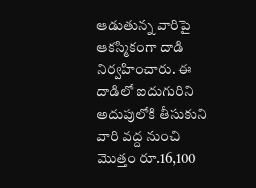ఆడుతున్న వారిపై ఆకస్మికంగా దాడి నిర్వహించారు. ఈ దాడిలో ఐదుగురిని అదుపులోకి తీసుకుని వారి వద్ద నుంచి మొత్తం రూ.16,100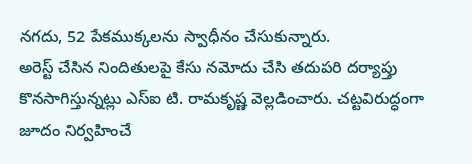నగదు, 52 పేకముక్కలను స్వాధీనం చేసుకున్నారు.
అరెస్ట్ చేసిన నిందితులపై కేసు నమోదు చేసి తదుపరి దర్యాప్తు కొనసాగిస్తున్నట్లు ఎస్ఐ టి. రామకృష్ణ వెల్లడించారు. చట్టవిరుద్ధంగా జూదం నిర్వహించే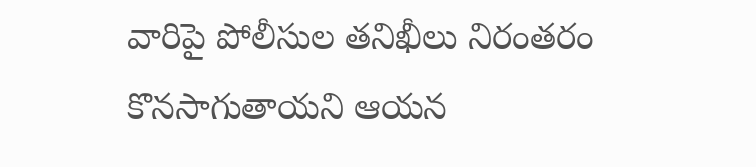వారిపై పోలీసుల తనిఖీలు నిరంతరం కొనసాగుతాయని ఆయన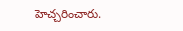హెచ్చరించారు.